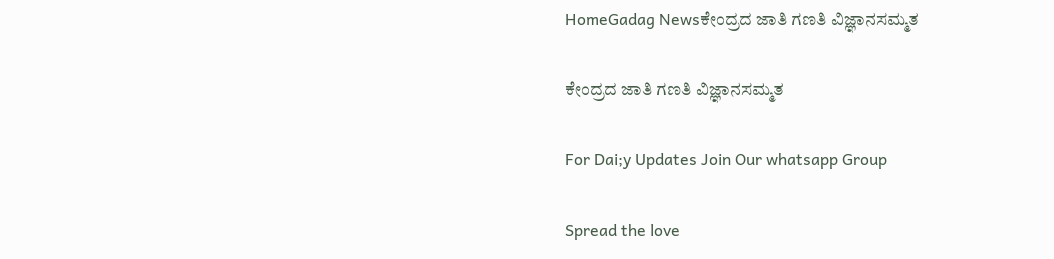HomeGadag Newsಕೇಂದ್ರದ ಜಾತಿ ಗಣತಿ ವಿಜ್ಞಾನಸಮ್ಮತ

ಕೇಂದ್ರದ ಜಾತಿ ಗಣತಿ ವಿಜ್ಞಾನಸಮ್ಮತ

For Dai;y Updates Join Our whatsapp Group

Spread the love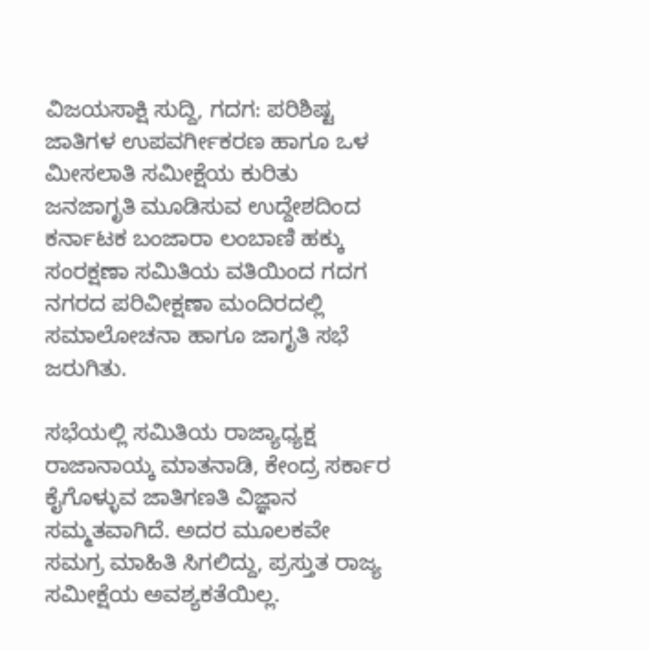ವಿಜಯಸಾಕ್ಷಿ ಸುದ್ದಿ, ಗದಗ: ಪರಿಶಿಷ್ಟ ಜಾತಿಗಳ ಉಪವರ್ಗೀಕರಣ ಹಾಗೂ ಒಳ ಮೀಸಲಾತಿ ಸಮೀಕ್ಷೆಯ ಕುರಿತು ಜನಜಾಗೃತಿ ಮೂಡಿಸುವ ಉದ್ದೇಶದಿಂದ ಕರ್ನಾಟಕ ಬಂಜಾರಾ ಲಂಬಾಣಿ ಹಕ್ಕು ಸಂರಕ್ಷಣಾ ಸಮಿತಿಯ ವತಿಯಿಂದ ಗದಗ ನಗರದ ಪರಿವೀಕ್ಷಣಾ ಮಂದಿರದಲ್ಲಿ ಸಮಾಲೋಚನಾ ಹಾಗೂ ಜಾಗೃತಿ ಸಭೆ ಜರುಗಿತು.

ಸಭೆಯಲ್ಲಿ ಸಮಿತಿಯ ರಾಜ್ಯಾಧ್ಯಕ್ಷ ರಾಜಾನಾಯ್ಕ ಮಾತನಾಡಿ, ಕೇಂದ್ರ ಸರ್ಕಾರ ಕೈಗೊಳ್ಳುವ ಜಾತಿಗಣತಿ ವಿಜ್ಞಾನ ಸಮ್ಮತವಾಗಿದೆ. ಅದರ ಮೂಲಕವೇ ಸಮಗ್ರ ಮಾಹಿತಿ ಸಿಗಲಿದ್ದು, ಪ್ರಸ್ತುತ ರಾಜ್ಯ ಸಮೀಕ್ಷೆಯ ಅವಶ್ಯಕತೆಯಿಲ್ಲ.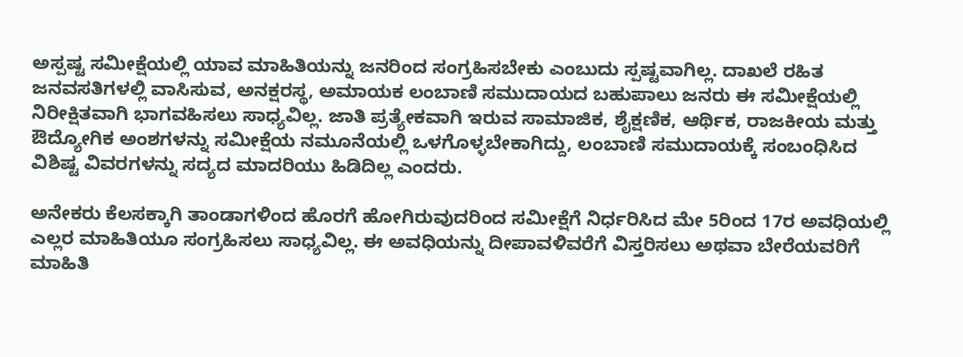ಅಸ್ಪಷ್ಟ ಸಮೀಕ್ಷೆಯಲ್ಲಿ ಯಾವ ಮಾಹಿತಿಯನ್ನು ಜನರಿಂದ ಸಂಗ್ರಹಿಸಬೇಕು ಎಂಬುದು ಸ್ಪಷ್ಟವಾಗಿಲ್ಲ. ದಾಖಲೆ ರಹಿತ ಜನವಸತಿಗಳಲ್ಲಿ ವಾಸಿಸುವ, ಅನಕ್ಷರಸ್ಥ, ಅಮಾಯಕ ಲಂಬಾಣಿ ಸಮುದಾಯದ ಬಹುಪಾಲು ಜನರು ಈ ಸಮೀಕ್ಷೆಯಲ್ಲಿ ನಿರೀಕ್ಷಿತವಾಗಿ ಭಾಗವಹಿಸಲು ಸಾಧ್ಯವಿಲ್ಲ. ಜಾತಿ ಪ್ರತ್ಯೇಕವಾಗಿ ಇರುವ ಸಾಮಾಜಿಕ, ಶೈಕ್ಷಣಿಕ, ಆರ್ಥಿಕ, ರಾಜಕೀಯ ಮತ್ತು ಔದ್ಯೋಗಿಕ ಅಂಶಗಳನ್ನು ಸಮೀಕ್ಷೆಯ ನಮೂನೆಯಲ್ಲಿ ಒಳಗೊಳ್ಳಬೇಕಾಗಿದ್ದು, ಲಂಬಾಣಿ ಸಮುದಾಯಕ್ಕೆ ಸಂಬಂಧಿಸಿದ ವಿಶಿಷ್ಟ ವಿವರಗಳನ್ನು ಸದ್ಯದ ಮಾದರಿಯು ಹಿಡಿದಿಲ್ಲ ಎಂದರು.

ಅನೇಕರು ಕೆಲಸಕ್ಕಾಗಿ ತಾಂಡಾಗಳಿಂದ ಹೊರಗೆ ಹೋಗಿರುವುದರಿಂದ ಸಮೀಕ್ಷೆಗೆ ನಿರ್ಧರಿಸಿದ ಮೇ 5ರಿಂದ 17ರ ಅವಧಿಯಲ್ಲಿ ಎಲ್ಲರ ಮಾಹಿತಿಯೂ ಸಂಗ್ರಹಿಸಲು ಸಾಧ್ಯವಿಲ್ಲ. ಈ ಅವಧಿಯನ್ನು ದೀಪಾವಳಿವರೆಗೆ ವಿಸ್ತರಿಸಲು ಅಥವಾ ಬೇರೆಯವರಿಗೆ ಮಾಹಿತಿ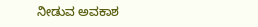ನೀಡುವ ಅವಕಾಶ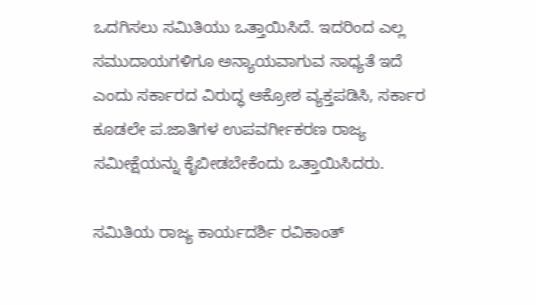ಒದಗಿಸಲು ಸಮಿತಿಯು ಒತ್ತಾಯಿಸಿದೆ. ಇದರಿಂದ ಎಲ್ಲ ಸಮುದಾಯಗಳಿಗೂ ಅನ್ಯಾಯವಾಗುವ ಸಾಧ್ಯತೆ ಇದೆ ಎಂದು ಸರ್ಕಾರದ ವಿರುದ್ಧ ಆಕ್ರೋಶ ವ್ಯಕ್ತಪಡಿಸಿ, ಸರ್ಕಾರ ಕೂಡಲೇ ಪ.ಜಾತಿಗಳ ಉಪವರ್ಗೀಕರಣ ರಾಜ್ಯ ಸಮೀಕ್ಷೆಯನ್ನು ಕೈಬೀಡಬೇಕೆಂದು ಒತ್ತಾಯಿಸಿದರು.

ಸಮಿತಿಯ ರಾಜ್ಯ ಕಾರ್ಯದರ್ಶಿ ರವಿಕಾಂತ್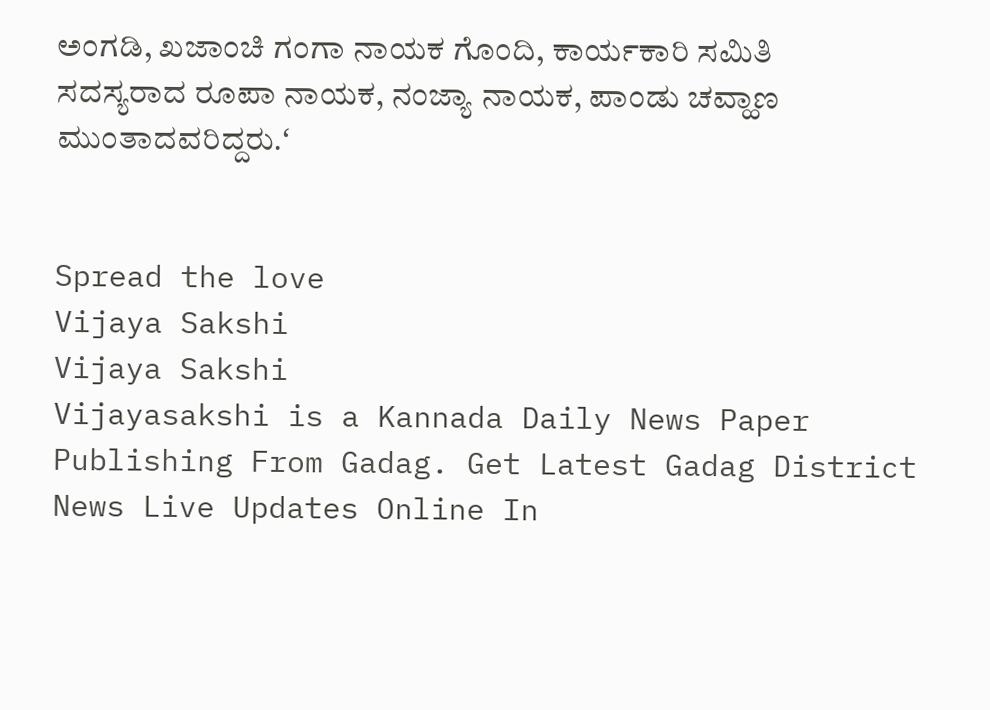ಅಂಗಡಿ, ಖಜಾಂಚಿ ಗಂಗಾ ನಾಯಕ ಗೊಂದಿ, ಕಾರ್ಯಕಾರಿ ಸಮಿತಿ ಸದಸ್ಯರಾದ ರೂಪಾ ನಾಯಕ, ನಂಜ್ಯಾ ನಾಯಕ, ಪಾಂಡು ಚವ್ಹಾಣ ಮುಂತಾದವರಿದ್ದರು.ʻ


Spread the love
Vijaya Sakshi
Vijaya Sakshi
Vijayasakshi is a Kannada Daily News Paper Publishing From Gadag. Get Latest Gadag District News Live Updates Online In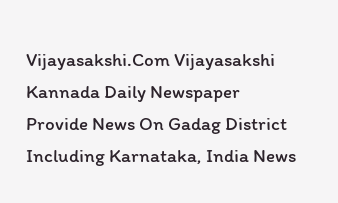Vijayasakshi.Com Vijayasakshi Kannada Daily Newspaper Provide News On Gadag District Including Karnataka, India News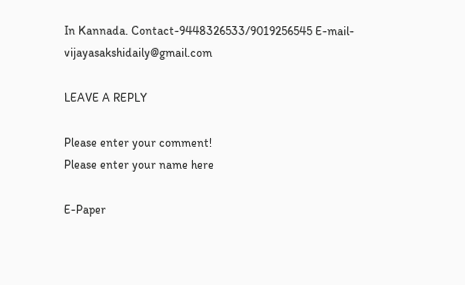In Kannada. Contact-9448326533/9019256545 E-mail-vijayasakshidaily@gmail.com

LEAVE A REPLY

Please enter your comment!
Please enter your name here

E-Paper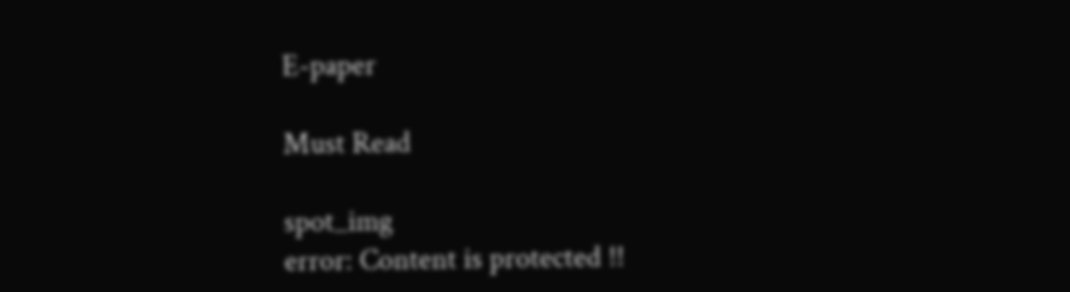E-paper

Must Read

spot_img
error: Content is protected !!